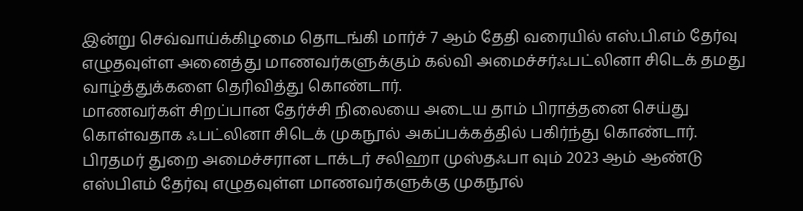இன்று செவ்வாய்க்கிழமை தொடங்கி மார்ச் 7 ஆம் தேதி வரையில் எஸ்.பி.எம் தேர்வு எழுதவுள்ள அனைத்து மாணவர்களுக்கும் கல்வி அமைச்சர்ஃபட்லினா சிடெக் தமது வாழ்த்துக்களை தெரிவித்து கொண்டார்.
மாணவர்கள் சிறப்பான தேர்ச்சி நிலையை அடைய தாம் பிராத்தனை செய்து கொள்வதாக ஃபட்லினா சிடெக் முகநூல் அகப்பக்கத்தில் பகிர்ந்து கொண்டார்.
பிரதமர் துறை அமைச்சரான டாக்டர் சலிஹா முஸ்தஃபா வும் 2023 ஆம் ஆண்டு எஸ்பிஎம் தேர்வு எழுதவுள்ள மாணவர்களுக்கு முகநூல்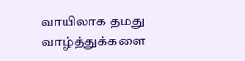வாயிலாக தமது வாழ்த்துக்களை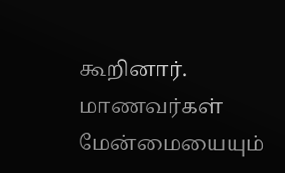கூறினார்.
மாணவர்கள் மேன்மையையும்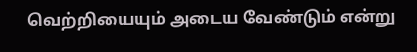வெற்றியையும் அடைய வேண்டும் என்று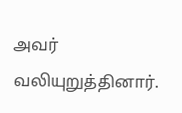அவர் வலியுறுத்தினார்.